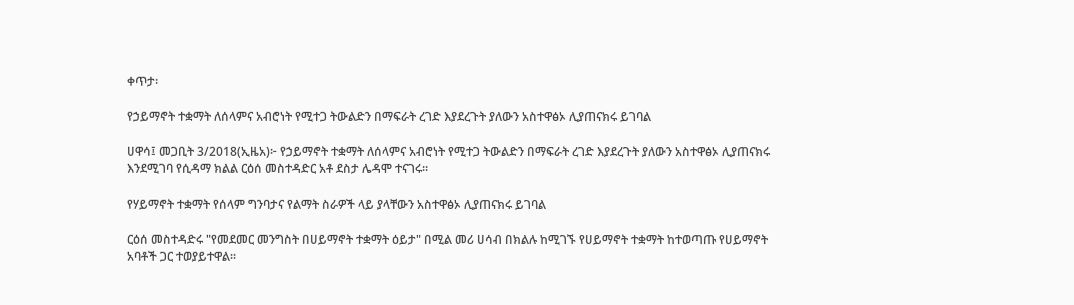ቀጥታ፡

የኃይማኖት ተቋማት ለሰላምና አብሮነት የሚተጋ ትውልድን በማፍራት ረገድ እያደረጉት ያለውን አስተዋፅኦ ሊያጠናክሩ ይገባል

ሀዋሳ፤ መጋቢት 3/2018(ኢዜአ)፦ የኃይማኖት ተቋማት ለሰላምና አብሮነት የሚተጋ ትውልድን በማፍራት ረገድ እያደረጉት ያለውን አስተዋፅኦ ሊያጠናክሩ እንደሚገባ የሲዳማ ክልል ርዕሰ መስተዳድር አቶ ደስታ ሌዳሞ ተናገሩ።

የሃይማኖት ተቋማት የሰላም ግንባታና የልማት ስራዎች ላይ ያላቸውን አስተዋፅኦ ሊያጠናክሩ ይገባል

ርዕሰ መስተዳድሩ "የመደመር መንግስት በሀይማኖት ተቋማት ዕይታ" በሚል መሪ ሀሳብ በክልሉ ከሚገኙ የሀይማኖት ተቋማት ከተወጣጡ የሀይማኖት አባቶች ጋር ተወያይተዋል።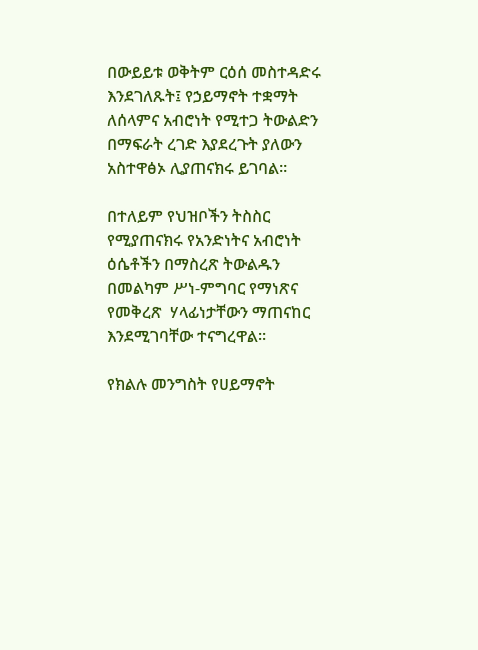በውይይቱ ወቅትም ርዕሰ መስተዳድሩ እንደገለጹት፤ የኃይማኖት ተቋማት ለሰላምና አብሮነት የሚተጋ ትውልድን በማፍራት ረገድ እያደረጉት ያለውን አስተዋፅኦ ሊያጠናክሩ ይገባል።

በተለይም የህዝቦችን ትስስር የሚያጠናክሩ የአንድነትና አብሮነት ዕሴቶችን በማስረጽ ትውልዱን በመልካም ሥነ-ምግባር የማነጽና የመቅረጽ  ሃላፊነታቸውን ማጠናከር እንደሚገባቸው ተናግረዋል።

የክልሉ መንግስት የሀይማኖት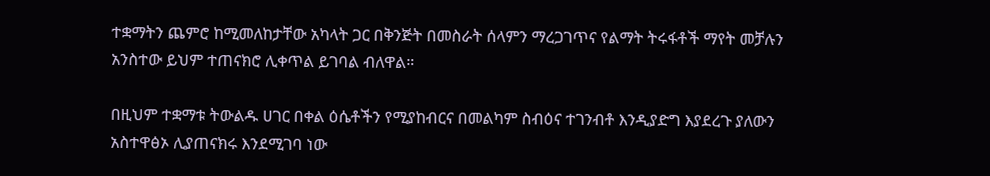ተቋማትን ጨምሮ ከሚመለከታቸው አካላት ጋር በቅንጅት በመስራት ሰላምን ማረጋገጥና የልማት ትሩፋቶች ማየት መቻሉን አንስተው ይህም ተጠናክሮ ሊቀጥል ይገባል ብለዋል።

በዚህም ተቋማቱ ትውልዱ ሀገር በቀል ዕሴቶችን የሚያከብርና በመልካም ስብዕና ተገንብቶ እንዲያድግ እያደረጉ ያለውን አስተዋፅኦ ሊያጠናክሩ እንደሚገባ ነው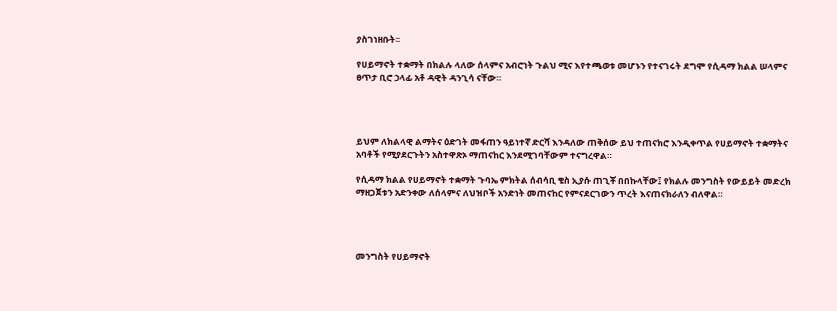ያስገነዘቡት፡፡

የሀይማኖት ተቋማት በክልሉ ላለው ሰላምና አብሮነት ጉልህ ሚና እየተጫወቱ መሆኑን የተናገሩት ደግሞ የሲዳማ ክልል ሠላምና ፀጥታ ቢሮ ኃላፊ አቶ ዳዊት ዳንጊሳ ናቸው።




ይህም ለክልላዊ ልማትና ዕድገት መፋጠን ዓይነተኛ ድርሻ እንዳለው ጠቅሰው ይህ ተጠናክሮ እንዲቀጥል የሀይማኖት ተቋማትና አባቶች የሚያደርጉትን አስተዋጽኦ ማጠናከር እንደሚገባቸውም ተናግረዋል።

የሲዳማ ክልል የሀይማኖት ተቋማት ጉባኤ ምክትል ሰብሳቢ ቄስ ኢያሱ ጠጊቾ በበኩላቸው፤ የክልሉ መንግስት የውይይት መድረክ ማዘጋጀቱን አድንቀው ለሰላምና ለህዝቦች አንድነት መጠናከር የምናደርገውን ጥረት እናጠናክራለን ብለዋል።




መንግስት የሀይማኖት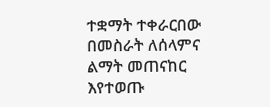ተቋማት ተቀራርበው በመስራት ለሰላምና ልማት መጠናከር እየተወጡ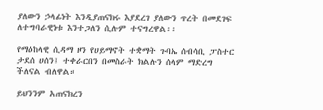ያለውን ኃላፊነት እንዲያጠናክሩ እያደረገ ያለውን ጥረት በመደገፍ ለተግባራዊነቱ እንተጋለን ሲሉም ተናግረዋል፡፡

የማዕከላዊ ሲዳማ ዞን የሀይማኖት ተቋማት ጉባኤ ሰብሳቢ ፓስተር ታደሰ ሀሰን፤ ተቀራርበን በመስራት ክልሉን ሰላም ማድረግ ችለናል ብለዋል።

ይህንንም አጠናክረን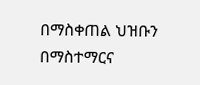በማስቀጠል ህዝቡን በማስተማርና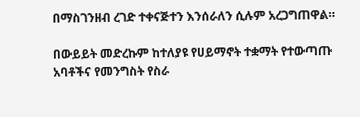በማስገንዘብ ረገድ ተቀናጅተን እንሰራለን ሲሉም አረጋግጠዋል።

በውይይት መድረኩም ከተለያዩ የሀይማኖት ተቋማት የተውጣጡ አባቶችና የመንግስት የስራ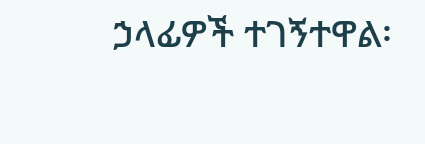ኃላፊዎች ተገኝተዋል፡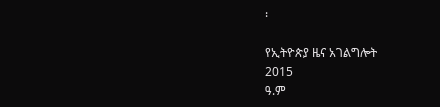፡

የኢትዮጵያ ዜና አገልግሎት
2015
ዓ.ም